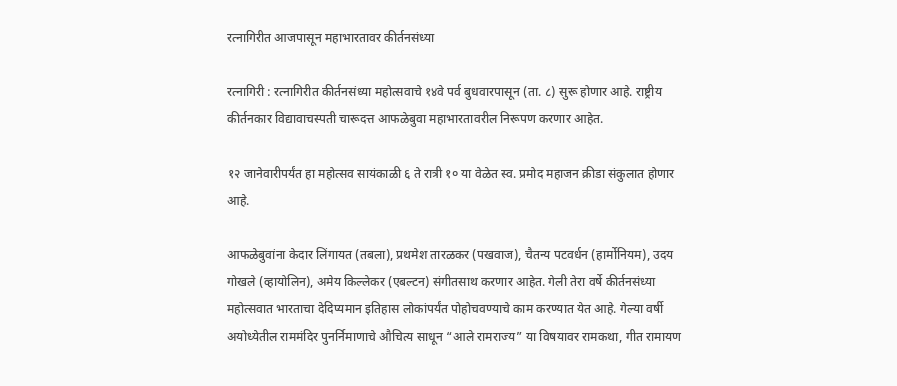रत्नागिरीत आजपासून महाभारतावर कीर्तनसंध्या

रत्नागिरी : रत्नागिरीत कीर्तनसंध्या महोत्सवाचे १४वे पर्व बुधवारपासून (ता. ८) सुरू होणार आहे. राष्ट्रीय कीर्तनकार विद्यावाचस्पती चारूदत्त आफळेबुवा महाभारतावरील निरूपण करणार आहेत.

१२ जानेवारीपर्यंत हा महोत्सव सायंकाळी ६ ते रात्री १० या वेळेत स्व. प्रमोद महाजन क्रीडा संकुलात होणार आहे.

आफळेबुवांना केदार लिंगायत (तबला), प्रथमेश तारळकर (पखवाज), चैतन्य पटवर्धन (हार्मोनियम), उदय गोखले (व्हायोलिन), अमेय किल्लेकर (एबल्टन) संगीतसाथ करणार आहेत. गेली तेरा वर्षे कीर्तनसंध्या महोत्सवात भारताचा देदिप्यमान इतिहास लोकांपर्यंत पोहोचवण्याचे काम करण्यात येत आहे. गेल्या वर्षी अयोध्येतील राममंदिर पुनर्निमाणाचे औचित्य साधून “आले रामराज्य” या विषयावर रामकथा, गीत रामायण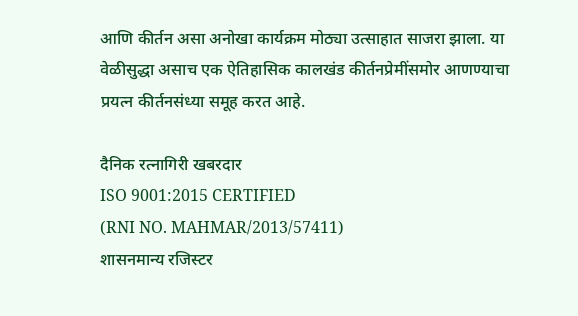आणि कीर्तन असा अनोखा कार्यक्रम मोठ्या उत्साहात साजरा झाला. या वेळीसुद्धा असाच एक ऐतिहासिक कालखंड कीर्तनप्रेमींसमोर आणण्याचा प्रयत्न कीर्तनसंध्या समूह करत आहे.

दैनिक रत्नागिरी खबरदार
ISO 9001:2015 CERTIFIED
(RNI NO. MAHMAR/2013/57411)
शासनमान्य रजिस्टर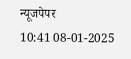न्यूजपेपर
10:41 08-01-2025